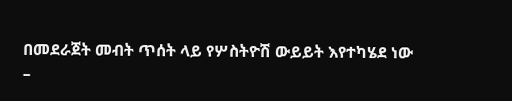በመደራጀት መብት ጥሰት ላይ የሦስትዮሽ ውይይት እየተካሄደ ነው
–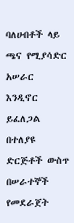ባለሀብቶች ላይ ጫና የሚያሳድር አሠራር እንዲኖር ይፈለጋል
በተለያዩ ድርጅቶች ውስጥ በሠራተኞች የመደራጀት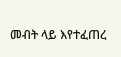መብት ላይ እየተፈጠረ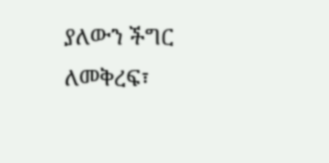ያለውን ችግር ለመቅረፍ፣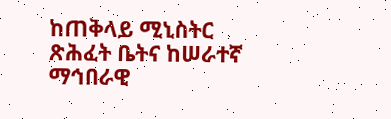ከጠቅላይ ሚኒስትር ጽሕፈት ቤትና ከሠራተኛ ማኅበራዊ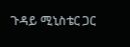ጉዳይ ሚኒስቴር ጋር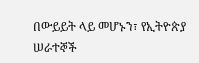በውይይት ላይ መሆኑን፣ የኢትዮጵያ ሠራተኞች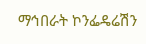ማኅበራት ኮንፌዴሬሽን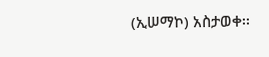(ኢሠማኮ) አስታወቀ፡፡